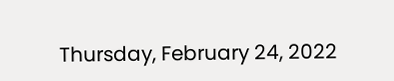Thursday, February 24, 2022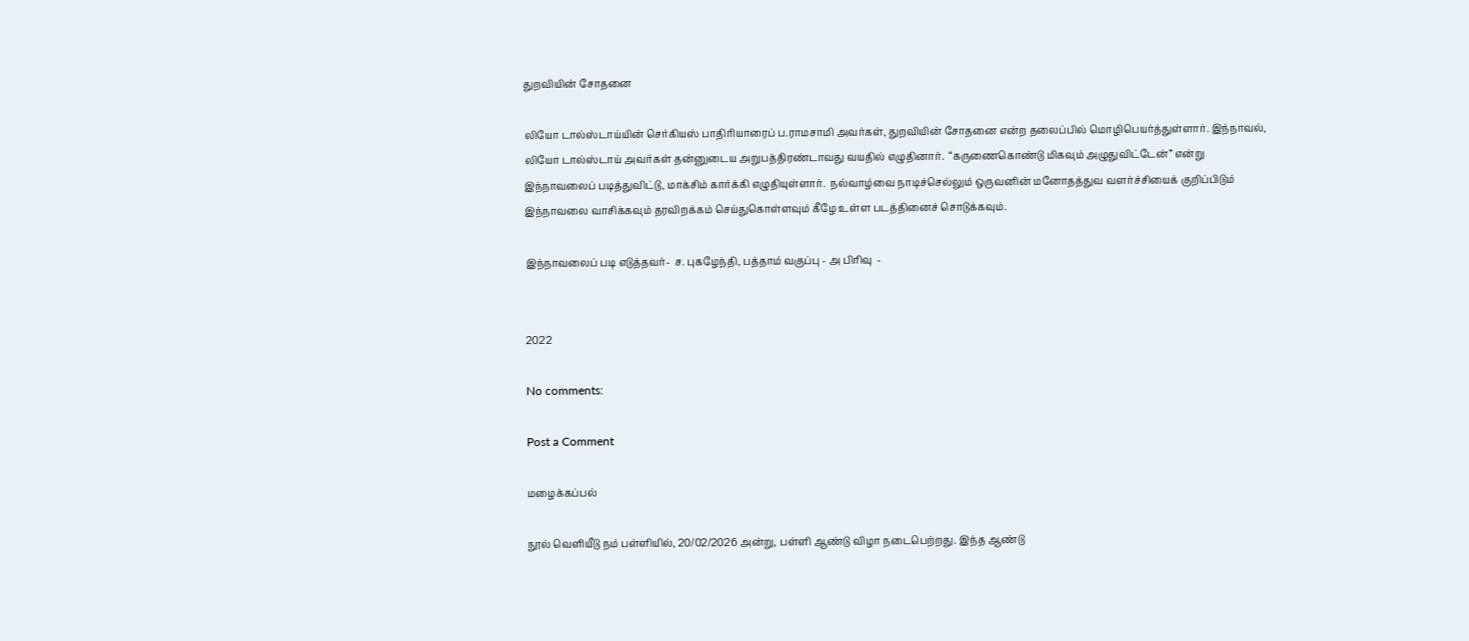துறவியின் சோதனை

லியோ டால்ஸ்டாய்யின் செர்கியஸ் பாதிரியாரைப் ப.ராமசாமி அவர்கள், துறவியின் சோதனை என்ற தலைப்பில் மொழிபெயர்த்துள்ளார். இந்நாவல், லியோ டால்ஸ்டாய் அவர்கள் தன்னுடைய அறுபத்திரண்டாவது வயதில் எழுதினார்.  “கருணைகொண்டு மிகவும் அழுதுவிட்டேன்” என்று இந்நாவலைப் படித்துவிட்டு, மாக்சிம் கார்க்கி எழுதியுள்ளார்.  நல்வாழ்வை நாடிச்செல்லும் ஒருவனின் மனோதத்துவ வளர்ச்சியைக் குறிப்பிடும் இந்நாவலை வாசிக்கவும் தரவிறக்கம் செய்துகொள்ளவும் கீழே உள்ள படத்தினைச் சொடுக்கவும்.

இந்நாவலைப் படி எடுத்தவர்-  ச. புகழேந்தி, பத்தாம் வகுப்பு - அ பிரிவு  -


2022

No comments:

Post a Comment

மழைக்கப்பல்

நூல் வெளியீடு நம் பள்ளியில், 20/02/2026 அன்று, பள்ளி ஆண்டு விழா நடைபெற்றது. இந்த ஆண்டு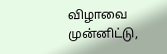விழாவை முன்னிட்டு,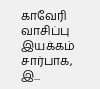காவேரி வாசிப்பு இயக்கம் சார்பாக, இ...